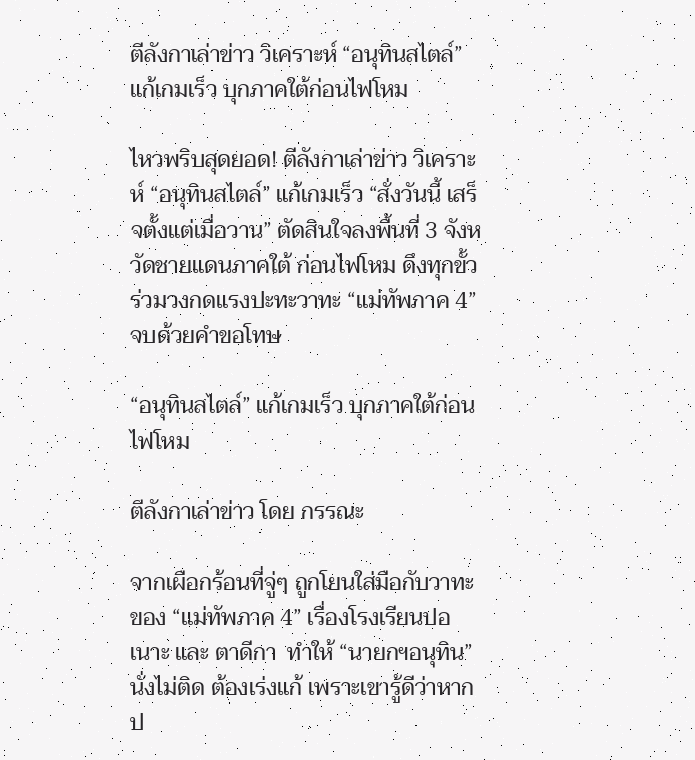ตีลังกาเล่าข่าว วิเคราะห์ “อนุทินสไตล์” แก้เกมเร็ว บุกภาคใต้ก่อนไฟโหม

ไหวพริบสุดยอด! ตีลังกาเล่าข่าว วิเคราะห์ “อนุทินสไตล์” แก้เกมเร็ว “สั่งวันนี้ เสร็จตั้งแต่เมื่อวาน” ตัดสินใจลงพื้นที่ 3 จังหวัดชายแดนภาคใต้ ก่อนไฟโหม ดึงทุกขั้วร่วมวงกดแรงปะทะวาทะ “แม่ทัพภาค 4” จบด้วยคำขอโทษ

“อนุทินสไตล์” แก้เกมเร็ว บุกภาคใต้ก่อนไฟโหม

ตีลังกาเล่าข่าว โดย กรรณะ

จากเผือกร้อนที่จู่ๆ ถูกโยนใส่มือกับวาทะของ “แม่ทัพภาค 4” เรื่องโรงเรียนปอเนาะ และ ตาดีกา  ทำให้ “นายกฯอนุทิน” นั่งไม่ติด ต้องเร่งแก้ เพราะเขารู้ดีว่าหากป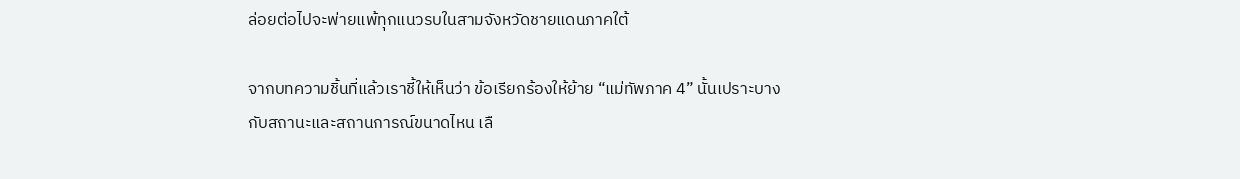ล่อยต่อไปจะพ่ายแพ้ทุกแนวรบในสามจังหวัดชายแดนภาคใต้

จากบทความชิ้นที่แล้วเราชี้ให้เห็นว่า ข้อเรียกร้องให้ย้าย “แม่ทัพภาค 4” นั้นเปราะบางกับสถานะและสถานการณ์ขนาดไหน เลื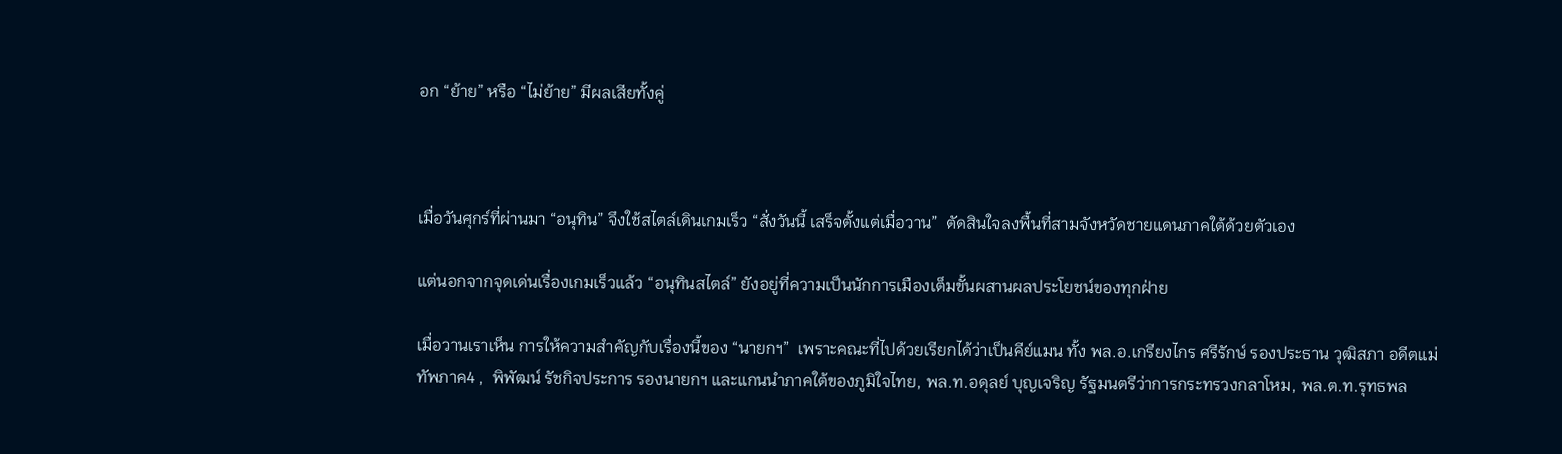อก “ย้าย” หรือ “ไม่ย้าย” มีผลเสียทั้งคู่



เมื่อวันศุกร์ที่ผ่านมา “อนุทิน” จึงใช้สไตล์เดินเกมเร็ว “สั่งวันนี้ เสร็จตั้งแต่เมื่อวาน”  ตัดสินใจลงพื้นที่สามจังหวัดชายแดนภาคใต้ด้วยตัวเอง

แต่นอกจากจุดเด่นเรื่องเกมเร็วแล้ว “อนุทินสไตล์” ยังอยู่ที่ความเป็นนักการเมืองเต็มขั้นผสานผลประโยชน์ของทุกฝ่าย

เมื่อวานเราเห็น การให้ความสำคัญกับเรื่องนี้ของ “นายกฯ”  เพราะคณะที่ไปด้วยเรียกได้ว่าเป็นคีย์แมน ทั้ง พล.อ.เกรียงไกร ศรีรักษ์ รองประธาน วุฒิสภา อดีตแม่ทัพภาค4 ,  พิพัฒน์ รัชกิจประการ รองนายกฯ และแกนนำภาคใต้ของภูมิใจไทย, พล.ท.อดุลย์ บุญเจริญ รัฐมนตรีว่าการกระทรวงกลาโหม, พล.ต.ท.รุทธพล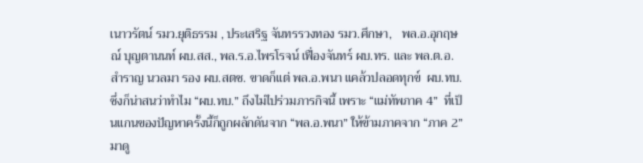เนาวรัตน์ รมว.ยุติธรรม , ประเสริฐ จันทรรวงทอง รมว.ศึกษา,   พล.อ.อุกฤษณ์ บุญตานนท์ ผบ.สส., พล.ร.อ.ไพรโรจน์ เฟื่องจันทร์ ผบ.ทร. และ พล.ต.อ.สำราญ นวลมา รอง ผบ.สตช. ขาดก็แต่ พล.อ.พนา แคล้วปลอดทุกข์  ผบ.ทบ. ซึ่งก็น่าสนว่าทำไม “ผบ.ทบ.” ถึงไม่ไปร่วมภารกิจนี้ เพราะ “แม่ทัพภาค 4”  ที่เป็นแกนของปัญหาครั้งนี้ก็ถูกผลักดันจาก “พล.อ.พนา” ให้ข้ามภาคจาก “ภาค 2” มาดู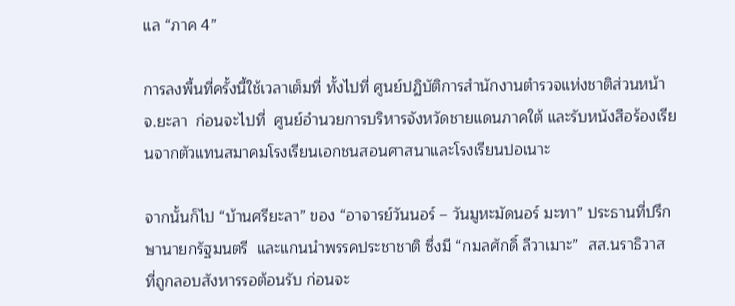แล “ภาค 4”

การลงพื้นที่ครั้งนี้ใช้เวลาเต็มที่ ทั้งไปที่ ศูนย์ปฏิบัติการสำนักงานตำรวจแห่งชาติส่วนหน้า   จ.ยะลา  ก่อนจะไปที่  ศูนย์อำนวยการบริหารจังหวัดชายแดนภาคใต้ และรับหนังสือร้องเรียนจากตัวแทนสมาคมโรงเรียนเอกชนสอนศาสนาและโรงเรียนปอเนาะ

จากนั้นก็ไป “บ้านศรียะลา” ของ “อาจารย์วันนอร์ – วันมูหะมัดนอร์ มะทา” ประธานที่ปรึกษานายกรัฐมนตรี  และแกนนำพรรคประชาชาติ ซึ่งมี “กมลศักดิ์ ลีวาเมาะ”  สส.นราธิวาส ที่ถูกลอบสังหารรอต้อนรับ ก่อนจะ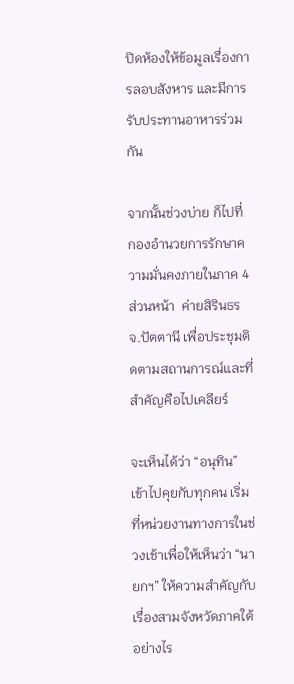ปิดห้องให้ข้อมูลเรื่องการลอบสังหาร และมีการรับประทานอาหารร่วมกัน

จากนั้นช่วงบ่าย ก็ไปที่ กองอำนวยการรักษาความมั่นคงภายในภาค 4 ส่วนหน้า  ค่ายสิรินธร จ.ปัตตานี เพื่อประชุมติดตามสถานการณ์และที่สำคัญคือไปเคลียร์

จะเห็นได้ว่า “อนุทิน” เข้าไปคุยกับทุกคน เริ่มที่หน่วยงานทางการในช่วงเช้าเพื่อให้เห็นว่า “นายกฯ” ให้ความสำคัญกับเรื่องสามจังหวัดภาคใต้อย่างไร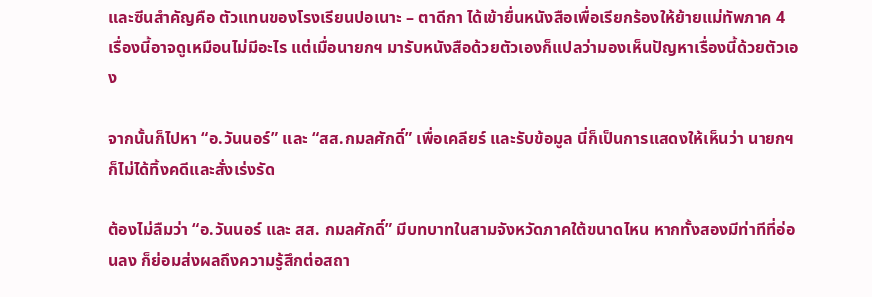และซีนสำคัญคือ ตัวแทนของโรงเรียนปอเนาะ – ตาดีกา ได้เข้ายื่นหนังสือเพื่อเรียกร้องให้ย้ายแม่ทัพภาค 4  เรื่องนี้อาจดูเหมือนไม่มีอะไร แต่เมื่อนายกฯ มารับหนังสือด้วยตัวเองก็แปลว่ามองเห็นปัญหาเรื่องนี้ด้วยตัวเอง

จากนั้นก็ไปหา “อ.วันนอร์” และ “สส.กมลศักดิ์” เพื่อเคลียร์ และรับข้อมูล นี่ก็เป็นการแสดงให้เห็นว่า นายกฯ ก็ไม่ได้ทิ้งคดีและสั่งเร่งรัด

ต้องไม่ลืมว่า “อ.วันนอร์ และ สส. กมลศักดิ์” มีบทบาทในสามจังหวัดภาคใต้ขนาดไหน หากทั้งสองมีท่าทีที่อ่อนลง ก็ย่อมส่งผลถึงความรู้สึกต่อสถา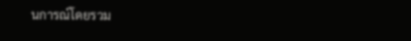นการณ์โดยรวม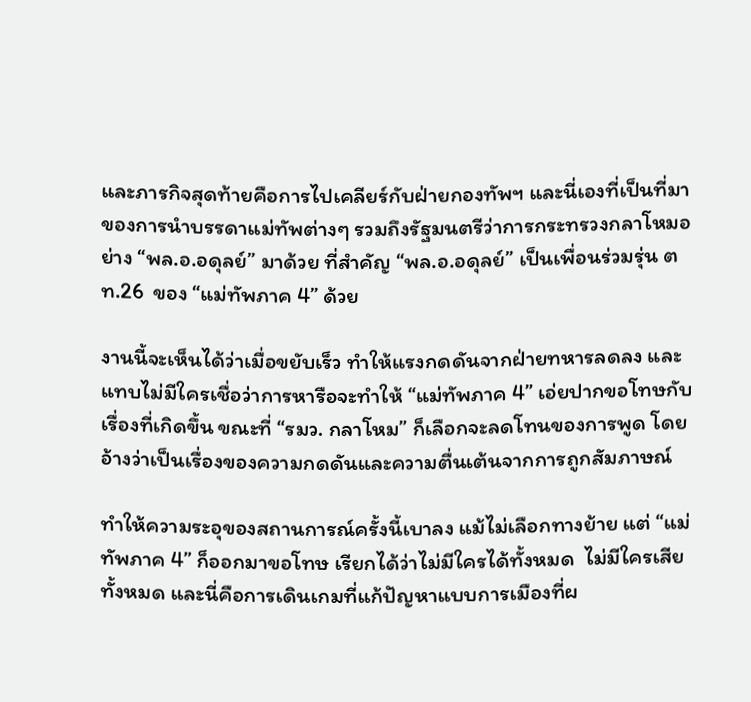และภารกิจสุดท้ายคือการไปเคลียร์กับฝ่ายกองทัพฯ และนี่เองที่เป็นที่มาของการนำบรรดาแม่ทัพต่างๆ รวมถึงรัฐมนตรีว่าการกระทรวงกลาโหมอย่าง “พล.อ.อดุลย์” มาด้วย ที่สำคัญ “พล.อ.อดุลย์” เป็นเพื่อนร่วมรุ่น ตท.26  ของ “แม่ทัพภาค 4” ด้วย

งานนี้จะเห็นได้ว่าเมื่อขยับเร็ว ทำให้แรงกดดันจากฝ่ายทหารลดลง และแทบไม่มีใครเชื่อว่าการหารือจะทำให้ “แม่ทัพภาค 4” เอ่ยปากขอโทษกับเรื่องที่เกิดขึ้น ขณะที่ “รมว. กลาโหม” ก็เลือกจะลดโทนของการพูด โดยอ้างว่าเป็นเรื่องของความกดดันและความตื่นเต้นจากการถูกสัมภาษณ์

ทำให้ความระอุของสถานการณ์ครั้งนี้เบาลง แม้ไม่เลือกทางย้าย แต่ “แม่ทัพภาค 4” ก็ออกมาขอโทษ เรียกได้ว่าไม่มีใครได้ทั้งหมด  ไม่มีใครเสียทั้งหมด และนี่คือการเดินเกมที่แก้ปัญหาแบบการเมืองที่ผ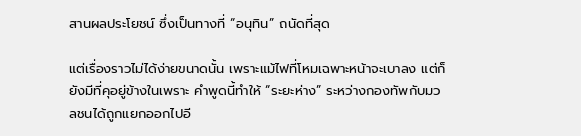สานผลประโยชน์ ซึ่งเป็นทางที่ “อนุทิน” ถนัดที่สุด

แต่เรื่องราวไม่ได้ง่ายขนาดนั้น เพราะแม้ไฟที่โหมเฉพาะหน้าจะเบาลง แต่ก็ยังมีที่คุอยู่ข้างในเพราะ คำพูดนี้ทำให้ “ระยะห่าง” ระหว่างกองทัพกับมวลชนได้ถูกแยกออกไปอี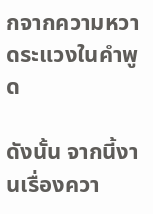กจากความหวาดระแวงในคำพูด

ดังนั้น จากนี้งานเรื่องควา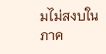มไม่สงบในภาค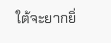ใต้จะยากยิ่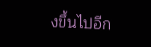งขึ้นไปอีก